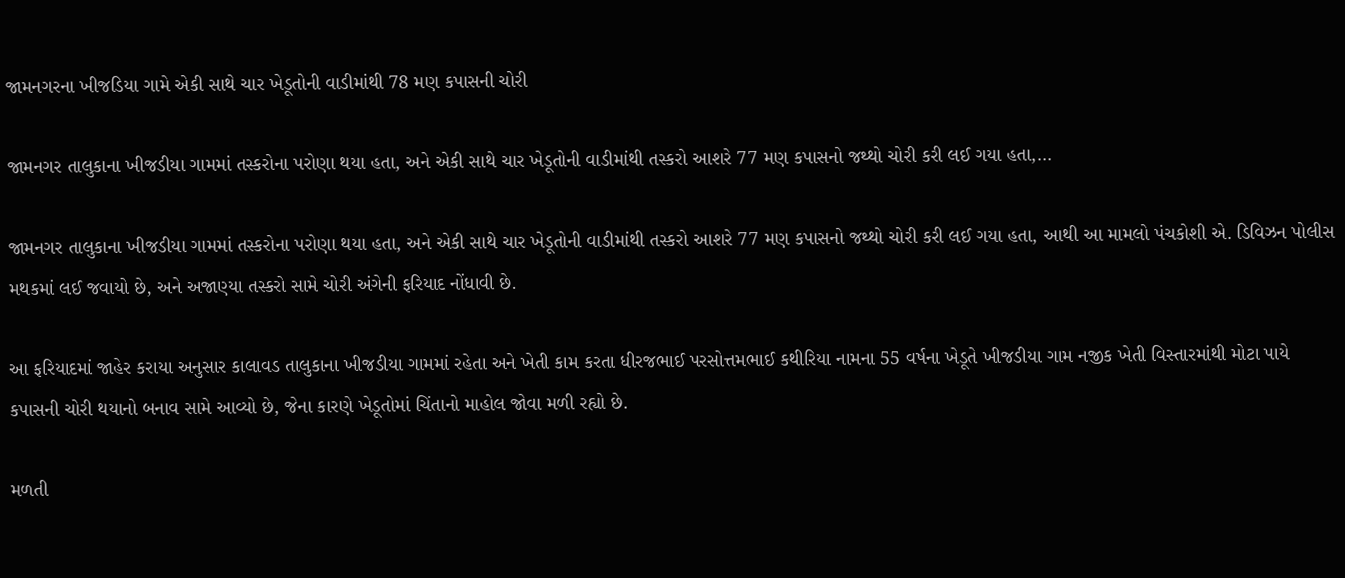જામનગરના ખીજડિયા ગામે એકી સાથે ચાર ખેડૂતોની વાડીમાંથી 78 મણ કપાસની ચોરી

જામનગર તાલુકાના ખીજડીયા ગામમાં તસ્કરોના પરોણા થયા હતા, અને એકી સાથે ચાર ખેડૂતોની વાડીમાંથી તસ્કરો આશરે 77 મણ કપાસનો જથ્થો ચોરી કરી લઈ ગયા હતા,…

જામનગર તાલુકાના ખીજડીયા ગામમાં તસ્કરોના પરોણા થયા હતા, અને એકી સાથે ચાર ખેડૂતોની વાડીમાંથી તસ્કરો આશરે 77 મણ કપાસનો જથ્થો ચોરી કરી લઈ ગયા હતા, આથી આ મામલો પંચકોશી એ. ડિવિઝન પોલીસ મથકમાં લઈ જવાયો છે, અને અજાણ્યા તસ્કરો સામે ચોરી અંગેની ફરિયાદ નોંધાવી છે.

આ ફરિયાદમાં જાહેર કરાયા અનુસાર કાલાવડ તાલુકાના ખીજડીયા ગામમાં રહેતા અને ખેતી કામ કરતા ધીરજભાઈ પરસોત્તમભાઈ કથીરિયા નામના 55 વર્ષના ખેડૂતે ખીજડીયા ગામ નજીક ખેતી વિસ્તારમાંથી મોટા પાયે કપાસની ચોરી થયાનો બનાવ સામે આવ્યો છે, જેના કારણે ખેડૂતોમાં ચિંતાનો માહોલ જોવા મળી રહ્યો છે.

મળતી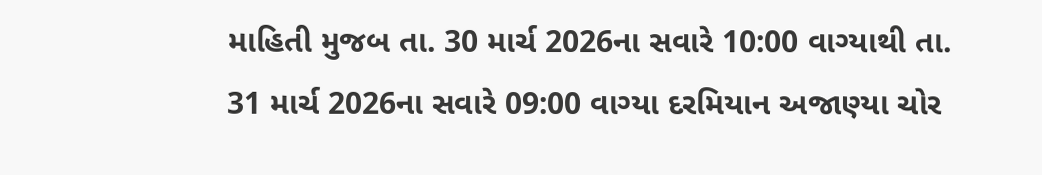માહિતી મુજબ તા. 30 માર્ચ 2026ના સવારે 10:00 વાગ્યાથી તા. 31 માર્ચ 2026ના સવારે 09:00 વાગ્યા દરમિયાન અજાણ્યા ચોર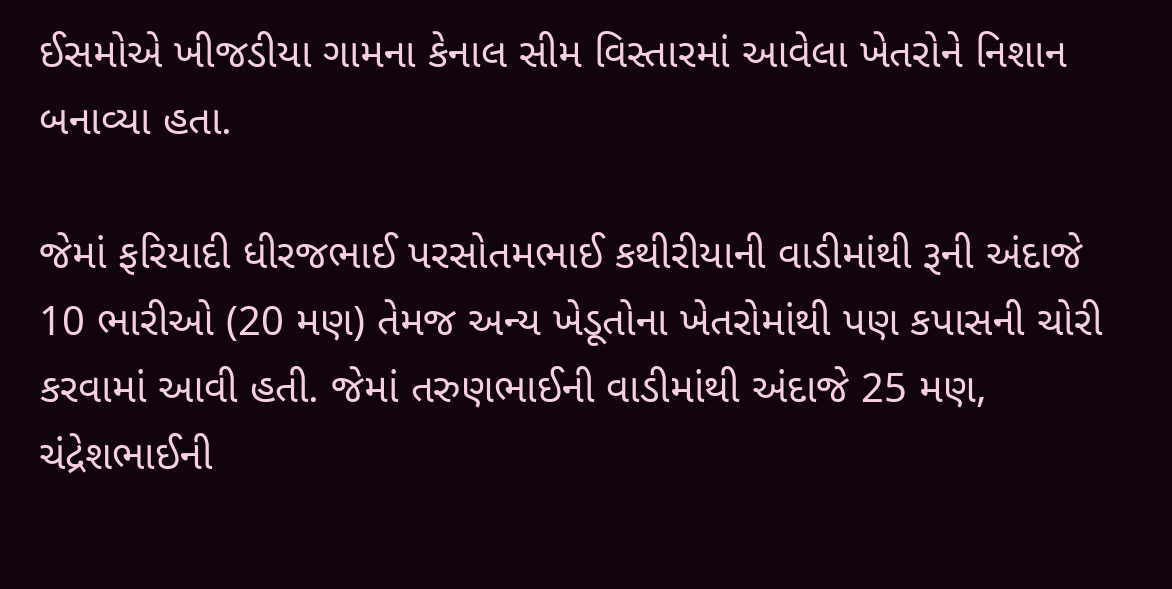ઈસમોએ ખીજડીયા ગામના કેનાલ સીમ વિસ્તારમાં આવેલા ખેતરોને નિશાન બનાવ્યા હતા.

જેમાં ફરિયાદી ધીરજભાઈ પરસોતમભાઈ કથીરીયાની વાડીમાંથી રૂની અંદાજે 10 ભારીઓ (20 મણ) તેમજ અન્ય ખેડૂતોના ખેતરોમાંથી પણ કપાસની ચોરી કરવામાં આવી હતી. જેમાં તરુણભાઈની વાડીમાંથી અંદાજે 25 મણ, ચંદ્રેશભાઈની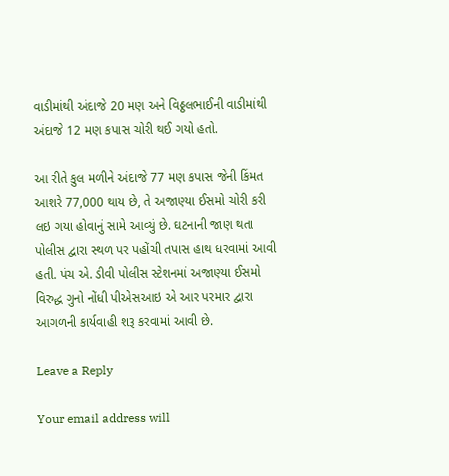વાડીમાંથી અંદાજે 20 મણ અને વિઠ્ઠલભાઈની વાડીમાંથી અંદાજે 12 મણ કપાસ ચોરી થઈ ગયો હતો.

આ રીતે કુલ મળીને અંદાજે 77 મણ કપાસ જેની કિંમત આશરે 77,000 થાય છે, તે અજાણ્યા ઈસમો ચોરી કરી લઇ ગયા હોવાનું સામે આવ્યું છે. ઘટનાની જાણ થતા પોલીસ દ્વારા સ્થળ પર પહોંચી તપાસ હાથ ધરવામાં આવી હતી. પંચ એ. ડીવી પોલીસ સ્ટેશનમાં અજાણ્યા ઈસમો વિરુદ્ધ ગુનો નોંધી પીએસઆઇ એ આર પરમાર દ્વારા આગળની કાર્યવાહી શરૂ કરવામાં આવી છે.

Leave a Reply

Your email address will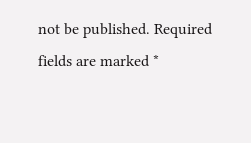not be published. Required fields are marked *